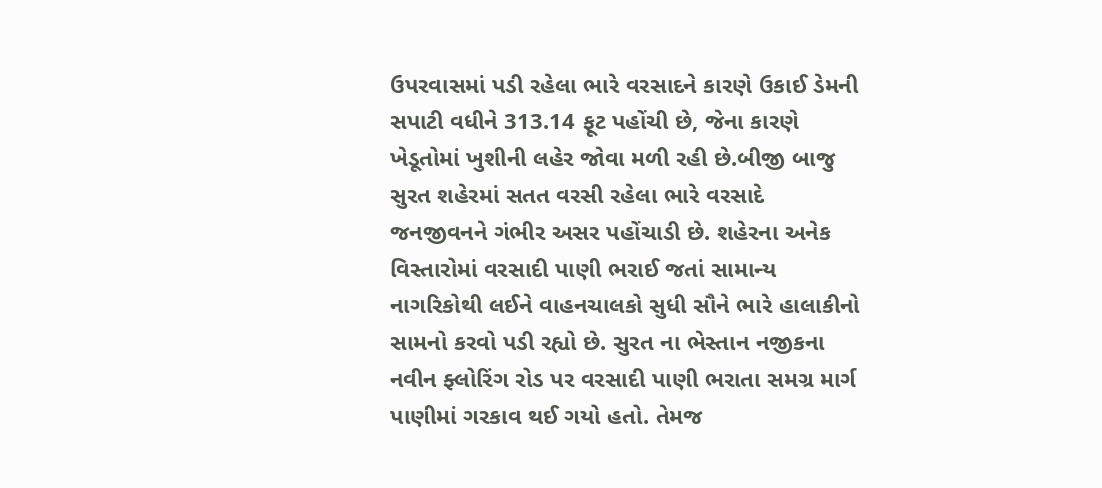ઉપરવાસમાં પડી રહેલા ભારે વરસાદને કારણે ઉકાઈ ડેમની સપાટી વધીને 313.14 ફૂટ પહોંચી છે, જેના કારણે ખેડૂતોમાં ખુશીની લહેર જોવા મળી રહી છે.બીજી બાજુ સુરત શહેરમાં સતત વરસી રહેલા ભારે વરસાદે જનજીવનને ગંભીર અસર પહોંચાડી છે. શહેરના અનેક વિસ્તારોમાં વરસાદી પાણી ભરાઈ જતાં સામાન્ય નાગરિકોથી લઈને વાહનચાલકો સુધી સૌને ભારે હાલાકીનો સામનો કરવો પડી રહ્યો છે. સુરત ના ભેસ્તાન નજીકના નવીન ફ્લોરિંગ રોડ પર વરસાદી પાણી ભરાતા સમગ્ર માર્ગ પાણીમાં ગરકાવ થઈ ગયો હતો. તેમજ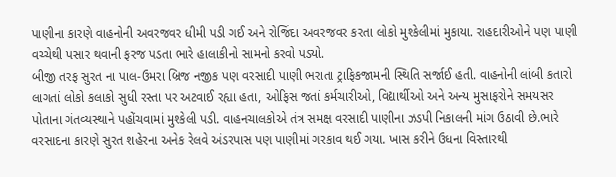પાણીના કારણે વાહનોની અવરજવર ધીમી પડી ગઈ અને રોજિંદા અવરજવર કરતા લોકો મુશ્કેલીમાં મુકાયા. રાહદારીઓને પણ પાણી વચ્ચેથી પસાર થવાની ફરજ પડતા ભારે હાલાકીનો સામનો કરવો પડ્યો.
બીજી તરફ સુરત ના પાલ-ઉમરા બ્રિજ નજીક પણ વરસાદી પાણી ભરાતા ટ્રાફિકજામની સ્થિતિ સર્જાઈ હતી. વાહનોની લાંબી કતારો લાગતાં લોકો કલાકો સુધી રસ્તા પર અટવાઈ રહ્યા હતા, ઓફિસ જતાં કર્મચારીઓ, વિદ્યાર્થીઓ અને અન્ય મુસાફરોને સમયસર પોતાના ગંતવ્યસ્થાને પહોંચવામાં મુશ્કેલી પડી. વાહનચાલકોએ તંત્ર સમક્ષ વરસાદી પાણીના ઝડપી નિકાલની માંગ ઉઠાવી છે.ભારે વરસાદના કારણે સુરત શહેરના અનેક રેલવે અંડરપાસ પણ પાણીમાં ગરકાવ થઈ ગયા. ખાસ કરીને ઉધના વિસ્તારથી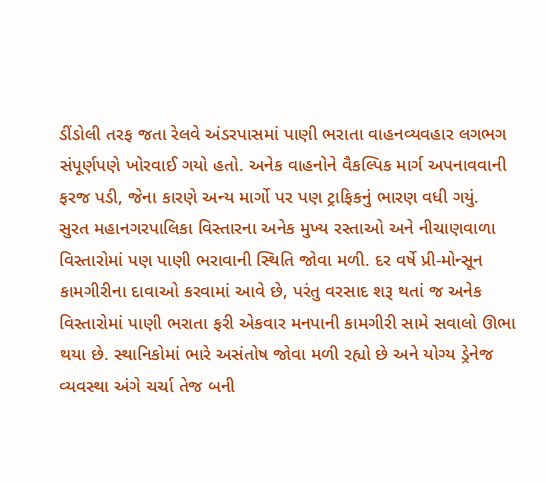ડીંડોલી તરફ જતા રેલવે અંડરપાસમાં પાણી ભરાતા વાહનવ્યવહાર લગભગ સંપૂર્ણપણે ખોરવાઈ ગયો હતો. અનેક વાહનોને વૈકલ્પિક માર્ગ અપનાવવાની ફરજ પડી, જેના કારણે અન્ય માર્ગો પર પણ ટ્રાફિકનું ભારણ વધી ગયું.
સુરત મહાનગરપાલિકા વિસ્તારના અનેક મુખ્ય રસ્તાઓ અને નીચાણવાળા વિસ્તારોમાં પણ પાણી ભરાવાની સ્થિતિ જોવા મળી. દર વર્ષે પ્રી-મોન્સૂન કામગીરીના દાવાઓ કરવામાં આવે છે, પરંતુ વરસાદ શરૂ થતાં જ અનેક વિસ્તારોમાં પાણી ભરાતા ફરી એકવાર મનપાની કામગીરી સામે સવાલો ઊભા થયા છે. સ્થાનિકોમાં ભારે અસંતોષ જોવા મળી રહ્યો છે અને યોગ્ય ડ્રેનેજ વ્યવસ્થા અંગે ચર્ચા તેજ બની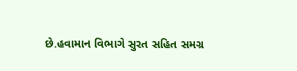છે.હવામાન વિભાગે સુરત સહિત સમગ્ર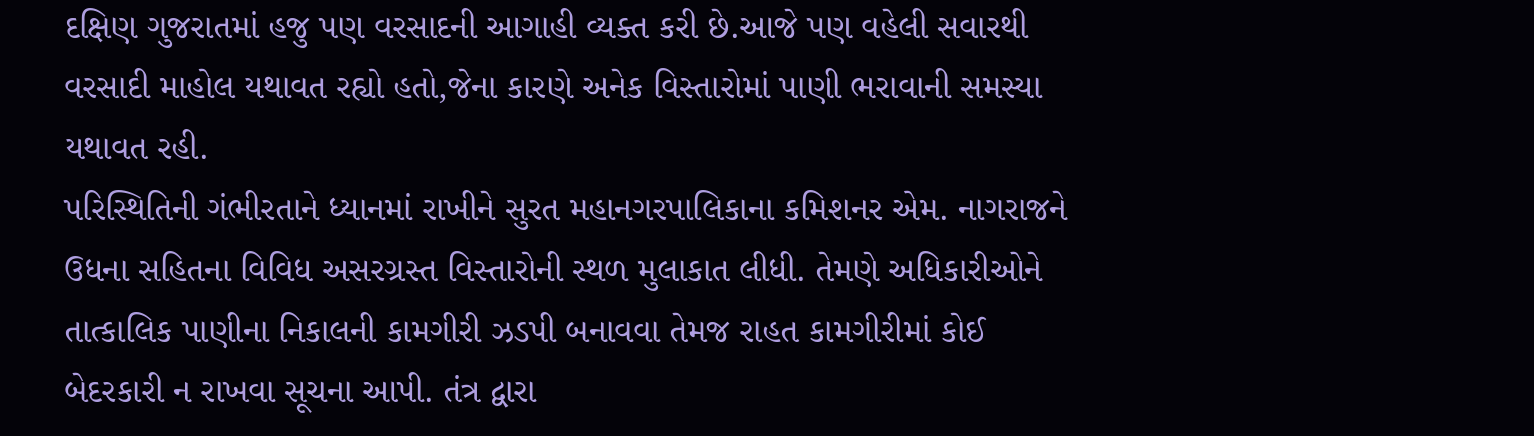દક્ષિણ ગુજરાતમાં હજુ પણ વરસાદની આગાહી વ્યક્ત કરી છે.આજે પણ વહેલી સવારથી વરસાદી માહોલ યથાવત રહ્યો હતો,જેના કારણે અનેક વિસ્તારોમાં પાણી ભરાવાની સમસ્યા યથાવત રહી.
પરિસ્થિતિની ગંભીરતાને ધ્યાનમાં રાખીને સુરત મહાનગરપાલિકાના કમિશનર એમ. નાગરાજને ઉધના સહિતના વિવિધ અસરગ્રસ્ત વિસ્તારોની સ્થળ મુલાકાત લીધી. તેમણે અધિકારીઓને તાત્કાલિક પાણીના નિકાલની કામગીરી ઝડપી બનાવવા તેમજ રાહત કામગીરીમાં કોઈ બેદરકારી ન રાખવા સૂચના આપી. તંત્ર દ્વારા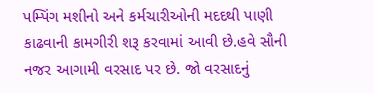પમ્પિંગ મશીનો અને કર્મચારીઓની મદદથી પાણી કાઢવાની કામગીરી શરૂ કરવામાં આવી છે.હવે સૌની નજર આગામી વરસાદ પર છે. જો વરસાદનું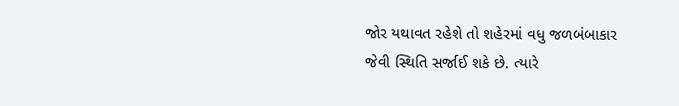જોર યથાવત રહેશે તો શહેરમાં વધુ જળબંબાકાર જેવી સ્થિતિ સર્જાઈ શકે છે. ત્યારે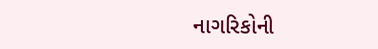નાગરિકોની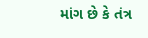માંગ છે કે તંત્ર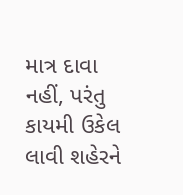માત્ર દાવા નહીં, પરંતુ કાયમી ઉકેલ લાવી શહેરને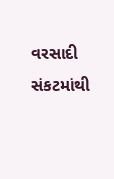વરસાદી સંકટમાંથી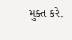મુક્ત કરે.